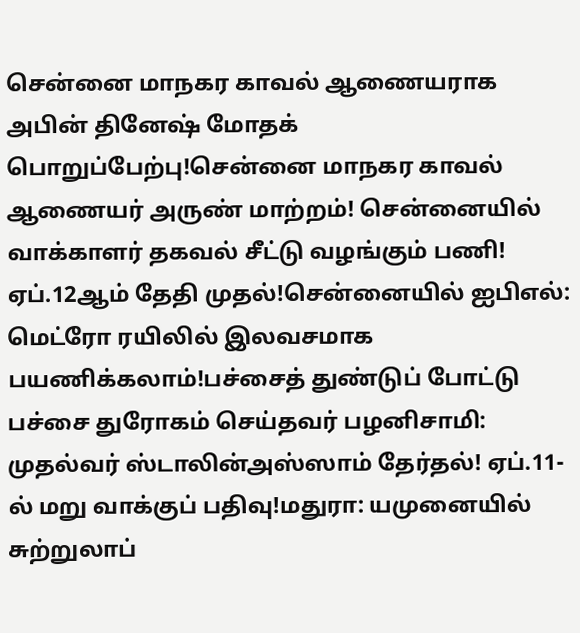சென்னை மாநகர காவல் ஆணையராக அபின் தினேஷ் மோதக் பொறுப்பேற்பு!சென்னை மாநகர காவல் ஆணையர் அருண் மாற்றம்! சென்னையில் வாக்காளர் தகவல் சீட்டு வழங்கும் பணி! ஏப்.12ஆம் தேதி முதல்!சென்னையில் ஐபிஎல்: மெட்ரோ ரயிலில் இலவசமாக பயணிக்கலாம்!பச்சைத் துண்டுப் போட்டு பச்சை துரோகம் செய்தவர் பழனிசாமி: முதல்வர் ஸ்டாலின்அஸ்ஸாம் தேர்தல்! ஏப்.11-ல் மறு வாக்குப் பதிவு!மதுரா: யமுனையில் சுற்றுலாப்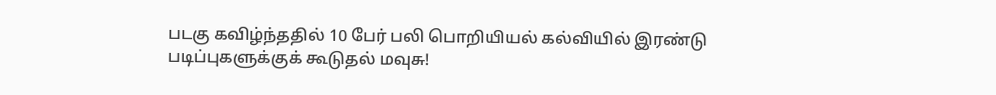படகு கவிழ்ந்ததில் 10 பேர் பலி பொறியியல் கல்வியில் இரண்டு படிப்புகளுக்குக் கூடுதல் மவுசு!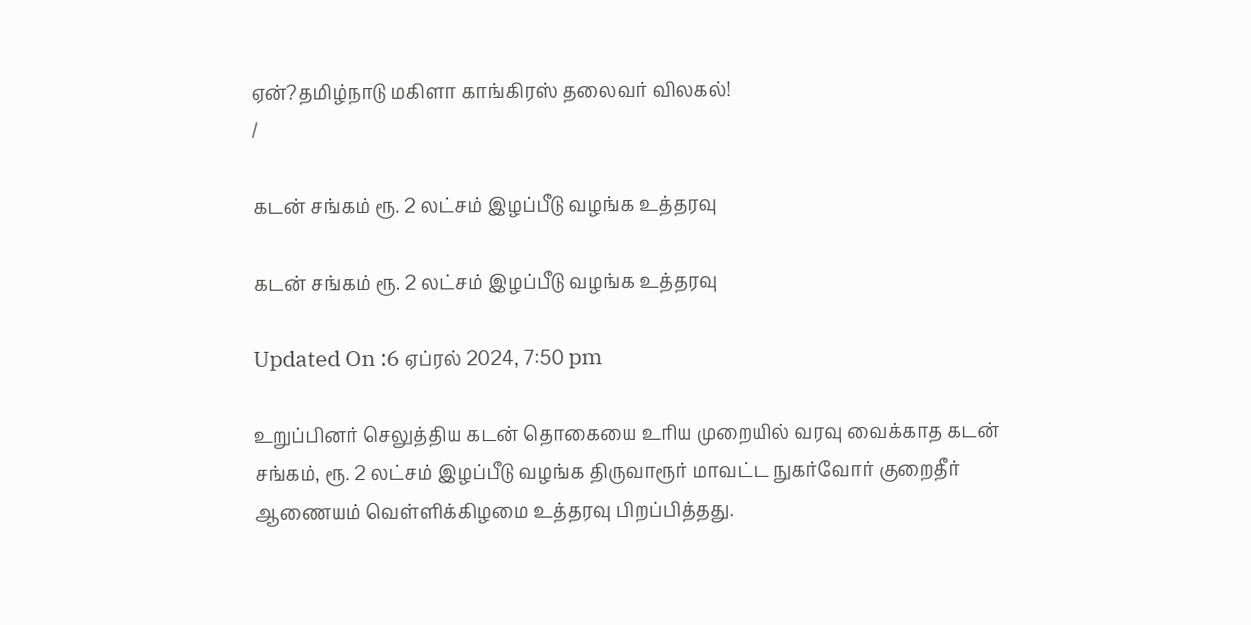ஏன்?தமிழ்நாடு மகிளா காங்கிரஸ் தலைவர் விலகல்!
/

கடன் சங்கம் ரூ. 2 லட்சம் இழப்பீடு வழங்க உத்தரவு

கடன் சங்கம் ரூ. 2 லட்சம் இழப்பீடு வழங்க உத்தரவு

Updated On :6 ஏப்ரல் 2024, 7:50 pm

உறுப்பினர் செலுத்திய கடன் தொகையை உரிய முறையில் வரவு வைக்காத கடன் சங்கம், ரூ. 2 லட்சம் இழப்பீடு வழங்க திருவாரூர் மாவட்ட நுகர்வோர் குறைதீர் ஆணையம் வெள்ளிக்கிழமை உத்தரவு பிறப்பித்தது.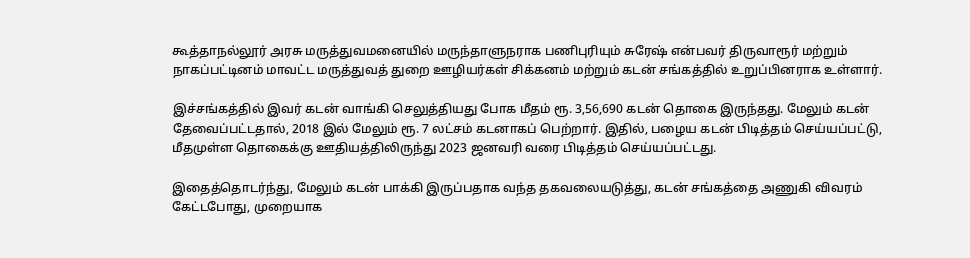கூத்தாநல்லூர் அரசு மருத்துவமனையில் மருந்தாளுநராக பணிபுரியும் சுரேஷ் என்பவர் திருவாரூர் மற்றும் நாகப்பட்டினம் மாவட்ட மருத்துவத் துறை ஊழியர்கள் சிக்கனம் மற்றும் கடன் சங்கத்தில் உறுப்பினராக உள்ளார்.

இச்சங்கத்தில் இவர் கடன் வாங்கி செலுத்தியது போக மீதம் ரூ. 3,56,690 கடன் தொகை இருந்தது. மேலும் கடன் தேவைப்பட்டதால், 2018 இல் மேலும் ரூ. 7 லட்சம் கடனாகப் பெற்றார். இதில், பழைய கடன் பிடித்தம் செய்யப்பட்டு, மீதமுள்ள தொகைக்கு ஊதியத்திலிருந்து 2023 ஜனவரி வரை பிடித்தம் செய்யப்பட்டது.

இதைத்தொடர்ந்து, மேலும் கடன் பாக்கி இருப்பதாக வந்த தகவலையடுத்து, கடன் சங்கத்தை அணுகி விவரம் கேட்டபோது, முறையாக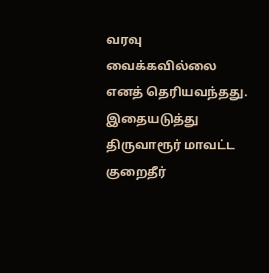வரவு வைக்கவில்லை எனத் தெரியவந்தது. இதையடுத்து திருவாரூர் மாவட்ட குறைதீர்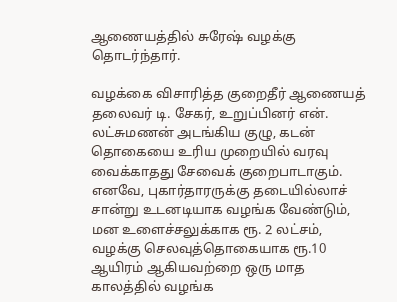ஆணையத்தில் சுரேஷ் வழக்கு தொடர்ந்தார்.

வழக்கை விசாரித்த குறைதீர் ஆணையத் தலைவர் டி. சேகர், உறுப்பினர் என். லட்சுமணன் அடங்கிய குழு, கடன் தொகையை உரிய முறையில் வரவு வைக்காதது சேவைக் குறைபாடாகும். எனவே, புகார்தாரருக்கு தடையில்லாச் சான்று உடனடியாக வழங்க வேண்டும், மன உளைச்சலுக்காக ரூ. 2 லட்சம், வழக்கு செலவுத்தொகையாக ரூ.10 ஆயிரம் ஆகியவற்றை ஒரு மாத காலத்தில் வழங்க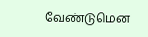வேண்டுமென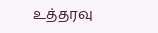உத்தரவு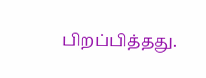பிறப்பித்தது.